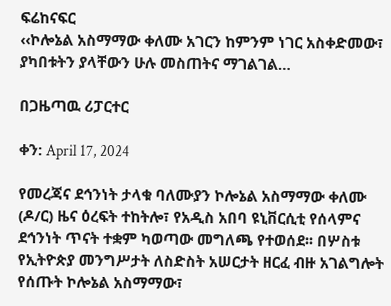ፍሬከናፍር
‹‹ኮሎኔል አስማማው ቀለሙ አገርን ከምንም ነገር አስቀድመው፣ ያካበቱትን ያላቸውን ሁሉ መስጠትና ማገልገል…

በጋዜጣዉ ሪፓርተር

ቀን: April 17, 2024

የመረጃና ደኅንነት ታላቁ ባለሙያን ኮሎኔል አስማማው ቀለሙ (ዶ/ር) ዜና ዕረፍት ተከትሎ፣ የአዲስ አበባ ዩኒቨርሲቲ የሰላምና ደኅንነት ጥናት ተቋም ካወጣው መግለጫ የተወሰደ፡፡ በሦስቱ የኢትዮጵያ መንግሥታት ለስድስት አሠርታት ዘርፈ ብዙ አገልግሎት የሰጡት ኮሎኔል አስማማው፣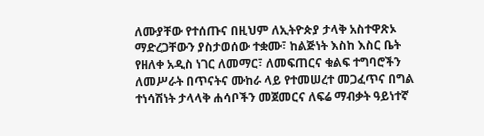ለሙያቸው የተሰጡና በዚህም ለኢትዮጵያ ታላቅ አስተዋጽኦ ማድረጋቸውን ያስታወሰው ተቋሙ፣ ከልጅነት እስከ እስር ቤት የዘለቀ አዲስ ነገር ለመማር፣ ለመፍጠርና ቁልፍ ተግባሮችን ለመሥራት በጥናትና ሙከራ ላይ የተመሠረተ መጋፈጥና በግል ተነሳሽነት ታላላቅ ሐሳቦችን መጀመርና ለፍሬ ማብቃት ዓይነተኛ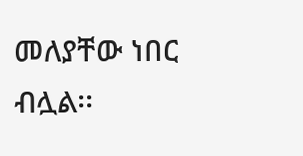መለያቸው ነበር ብሏል፡፡